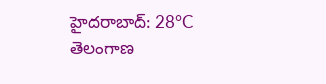హైదరాబాద్: 28°C
తెలంగాణ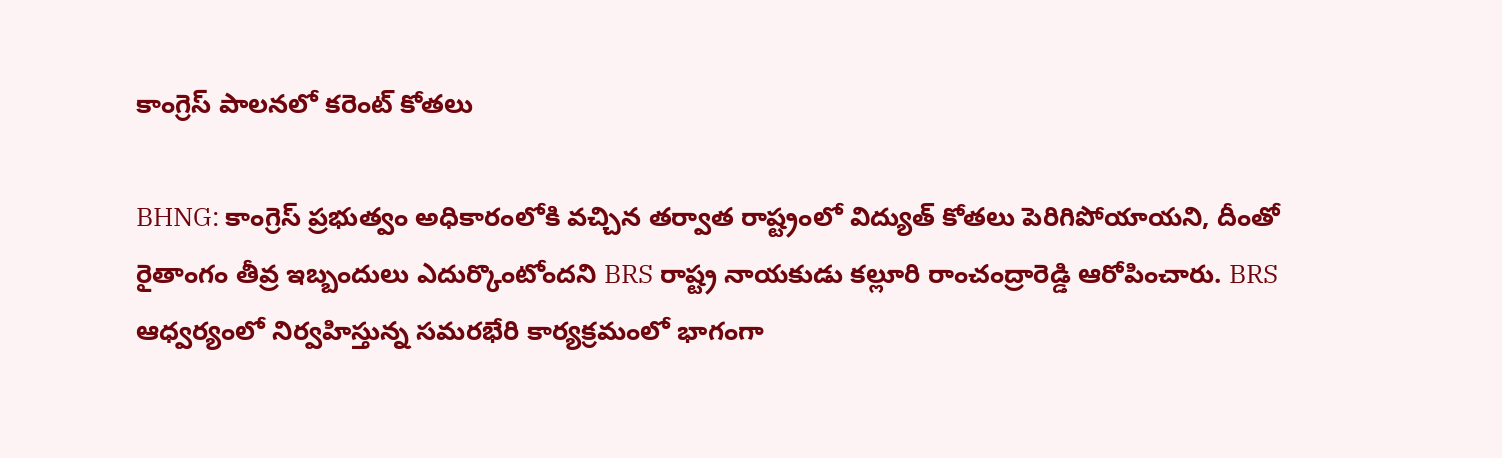కాంగ్రెస్‌ పాలనలో కరెంట్‌ కోతలు

BHNG: కాంగ్రెస్‌ ప్రభుత్వం అధికారంలోకి వచ్చిన తర్వాత రాష్ట్రంలో విద్యుత్‌ కోతలు పెరిగిపోయాయని, దీంతో రైతాంగం తీవ్ర ఇబ్బందులు ఎదుర్కొంటోందని BRS రాష్ట్ర నాయకుడు కల్లూరి రాంచంద్రారెడ్డి ఆరోపించారు. BRS ఆధ్వర్యంలో నిర్వహిస్తున్న సమరభేరి కార్యక్రమంలో భాగంగా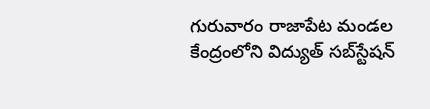గురువారం రాజాపేట మండల కేంద్రంలోని విద్యుత్‌ సబ్‌స్టేషన్‌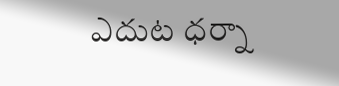ఎదుట ధర్నా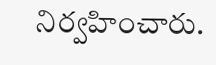నిర్వహించారు.